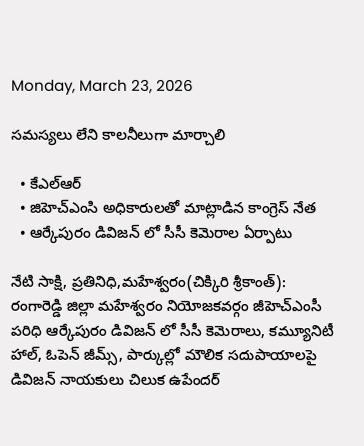Monday, March 23, 2026

సమస్యలు లేని కాలనీలుగా మార్చాలి

  • కేఎల్ఆర్
  • జిహెచ్ఎంసి అధికారులతో మాట్లాడిన కాంగ్రెస్ నేత
  • ఆర్కేపురం డివిజన్ లో సీసీ కెమెరాల ఏర్పాటు

నేటి సాక్షి, ప్రతినిధి,మహేశ్వరం(చిక్కిరి శ్రీకాంత్): రంగారెడ్డి జిల్లా మహేశ్వరం నియోజకవర్గం జీహెచ్ఎంసీ పరిధి ఆర్కేపురం డివిజన్ లో సీసీ కెమెరాలు, కమ్యూనిటీ హాల్, ఓపెన్ జీమ్స్, పార్కుల్లో మౌలిక సదుపాయాలపై డివిజన్ నాయకులు చిలుక ఉపేందర్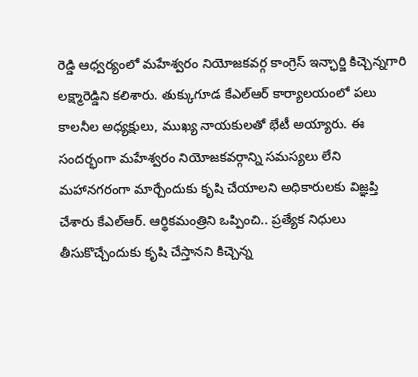రెడ్డి ఆధ్వర్యంలో మహేశ్వరం నియోజకవర్గ కాంగ్రెస్ ఇన్ఛార్జి కిచ్చెన్నగారి లక్ష్మారెడ్డిని కలిశారు. తుక్కుగూడ కేఎల్ఆర్ కార్యాలయంలో పలు కాలనీల అధ్యక్షులు, ముఖ్య నాయకులతో భేటీ అయ్యారు. ఈ సందర్భంగా మహేశ్వరం నియోజకవర్గాన్ని సమస్యలు లేని మహానగరంగా మార్చేందుకు కృషి చేయాలని అధికారులకు విజ్ఞప్తి చేశారు కేఎల్ఆర్. ఆర్థికమంత్రిని ఒప్పించి.. ప్రత్యేక నిధులు తీసుకొచ్చేందుకు కృషి చేస్తానని కిచ్చెన్న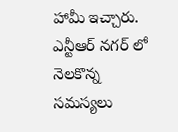హామీ ఇచ్చారు. ఎన్టీఆర్ నగర్ లో నెలకొన్న సమస్యలు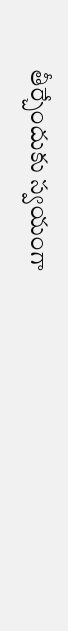తీర్చేందుకు స్వయంగా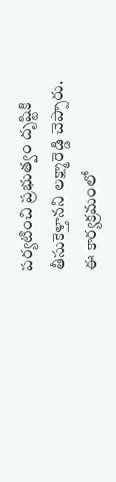పర్యటించి ప్రభుత్వం దృష్టికి తీసుకెళ్తానని లక్ష్మారెడ్డి చెప్పారు. ఈ కార్యక్రమంలో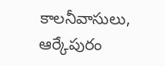కాలనీవాసులు, ఆర్కేపురం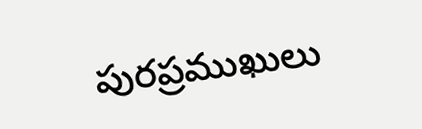పురప్రముఖులు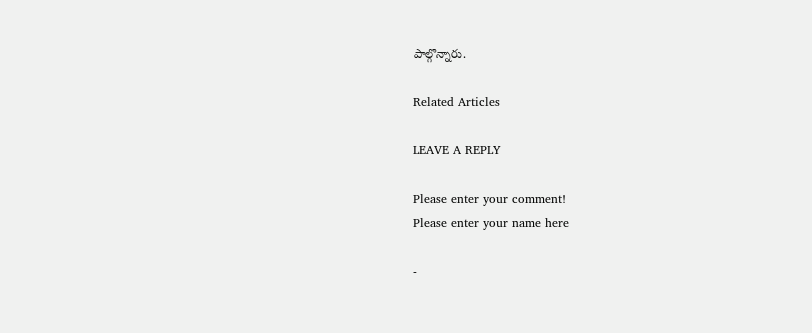పాల్గొన్నారు.

Related Articles

LEAVE A REPLY

Please enter your comment!
Please enter your name here

-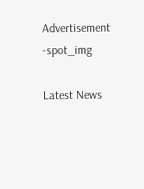Advertisement -spot_img

Latest News